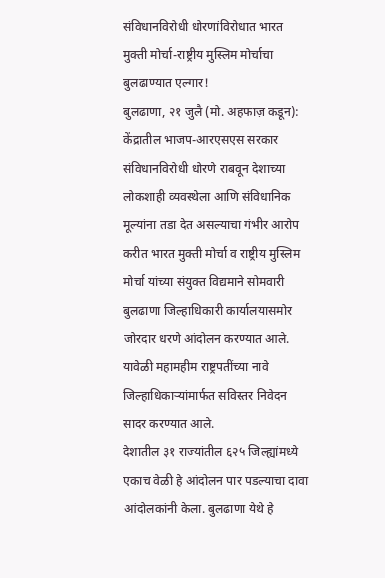संविधानविरोधी धोरणांविरोधात भारत मुक्ती मोर्चा-राष्ट्रीय मुस्लिम मोर्चाचा बुलढाण्यात एल्गार!
बुलढाणा, २१ जुलै (मो. अहफाज़ कडून): केंद्रातील भाजप-आरएसएस सरकार संविधानविरोधी धोरणे राबवून देशाच्या लोकशाही व्यवस्थेला आणि संविधानिक मूल्यांना तडा देत असल्याचा गंभीर आरोप करीत भारत मुक्ती मोर्चा व राष्ट्रीय मुस्लिम मोर्चा यांच्या संयुक्त विद्यमाने सोमवारी बुलढाणा जिल्हाधिकारी कार्यालयासमोर जोरदार धरणे आंदोलन करण्यात आले. यावेळी महामहीम राष्ट्रपतींच्या नावे जिल्हाधिकाऱ्यांमार्फत सविस्तर निवेदन सादर करण्यात आले.
देशातील ३१ राज्यांतील ६२५ जिल्ह्यांमध्ये एकाच वेळी हे आंदोलन पार पडल्याचा दावा आंदोलकांनी केला. बुलढाणा येथे हे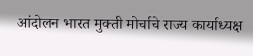आंदोलन भारत मुक्ती मोर्चाचे राज्य कार्याध्यक्ष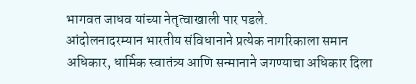भागवत जाधव यांच्या नेतृत्वाखाली पार पडले.
आंदोलनादरम्यान भारतीय संविधानाने प्रत्येक नागरिकाला समान अधिकार, धार्मिक स्वातंत्र्य आणि सन्मानाने जगण्याचा अधिकार दिला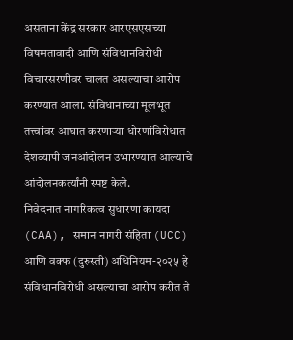असताना केंद्र सरकार आरएसएसच्या विषमतावादी आणि संविधानविरोधी विचारसरणीवर चालत असल्याचा आरोप करण्यात आला. संविधानाच्या मूलभूत तत्त्वांवर आघात करणाऱ्या धोरणांविरोधात देशव्यापी जनआंदोलन उभारण्यात आल्याचे आंदोलनकर्त्यांनी स्पष्ट केले.
निवेदनात नागरिकत्व सुधारणा कायदा (CAA), समान नागरी संहिता (UCC) आणि वक्फ (दुरुस्ती) अधिनियम-२०२५ हे संविधानविरोधी असल्याचा आरोप करीत ते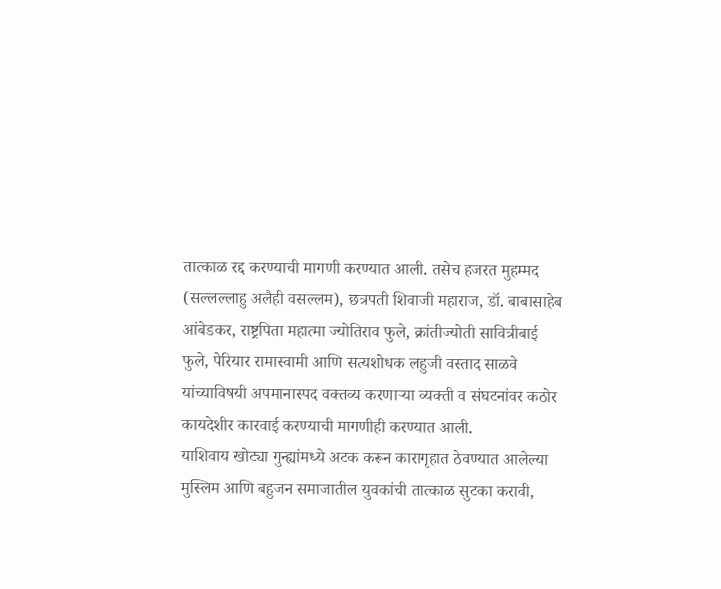तात्काळ रद्द करण्याची मागणी करण्यात आली. तसेच हजरत मुहम्मद (सल्लल्लाहु अलैही वसल्लम), छत्रपती शिवाजी महाराज, डॉ. बाबासाहेब आंबेडकर, राष्ट्रपिता महात्मा ज्योतिराव फुले, क्रांतीज्योती सावित्रीबाई फुले, पेरियार रामास्वामी आणि सत्यशोधक लहुजी वस्ताद साळवे यांच्याविषयी अपमानास्पद वक्तव्य करणाऱ्या व्यक्ती व संघटनांवर कठोर कायदेशीर कारवाई करण्याची मागणीही करण्यात आली.
याशिवाय खोट्या गुन्ह्यांमध्ये अटक करून कारागृहात ठेवण्यात आलेल्या मुस्लिम आणि बहुजन समाजातील युवकांची तात्काळ सुटका करावी,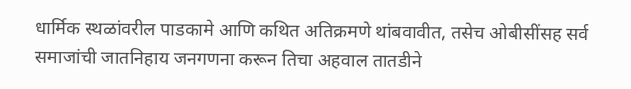धार्मिक स्थळांवरील पाडकामे आणि कथित अतिक्रमणे थांबवावीत, तसेच ओबीसींसह सर्व समाजांची जातनिहाय जनगणना करून तिचा अहवाल तातडीने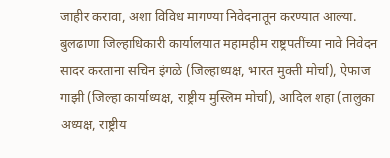जाहीर करावा, अशा विविध मागण्या निवेदनातून करण्यात आल्या.
बुलढाणा जिल्हाधिकारी कार्यालयात महामहीम राष्ट्रपतींच्या नावे निवेदन सादर करताना सचिन इंगळे (जिल्हाध्यक्ष, भारत मुक्ती मोर्चा), ऐफाज गाझी (जिल्हा कार्याध्यक्ष, राष्ट्रीय मुस्लिम मोर्चा), आदिल शहा (तालुका अध्यक्ष, राष्ट्रीय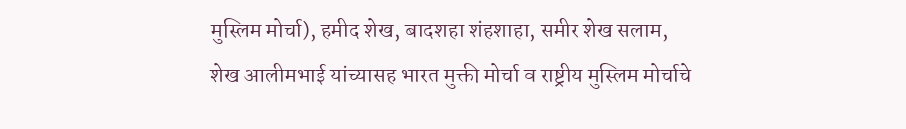मुस्लिम मोर्चा), हमीद शेख, बादशहा शंहशाहा, समीर शेख सलाम, शेख आलीमभाई यांच्यासह भारत मुक्ती मोर्चा व राष्ट्रीय मुस्लिम मोर्चाचे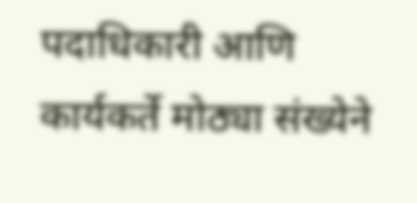पदाधिकारी आणि कार्यकर्ते मोठ्या संख्येने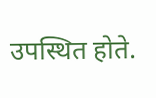उपस्थित होते.